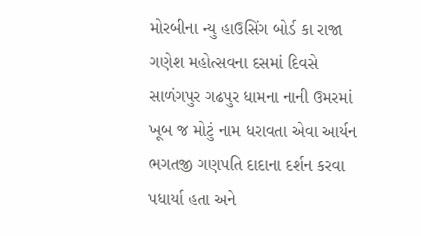મોરબીના ન્યુ હાઉસિંગ બોર્ડ કા રાજા ગણેશ મહોત્સવના દસમાં દિવસે સાળંગપુર ગઢપુર ધામના નાની ઉમરમાં ખૂબ જ મોટું નામ ધરાવતા એવા આર્યન ભગતજી ગણપતિ દાદાના દર્શન કરવા પધાર્યા હતા અને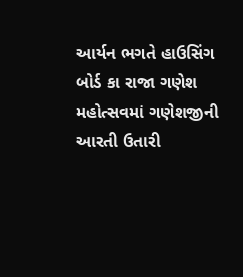આર્યન ભગતે હાઉસિંગ બોર્ડ કા રાજા ગણેશ મહોત્સવમાં ગણેશજીની આરતી ઉતારી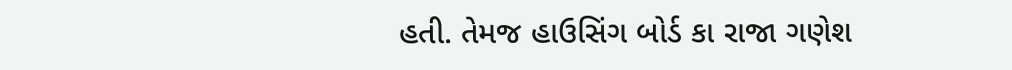હતી. તેમજ હાઉસિંગ બોર્ડ કા રાજા ગણેશ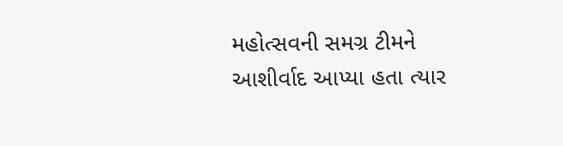મહોત્સવની સમગ્ર ટીમને આશીર્વાદ આપ્યા હતા ત્યાર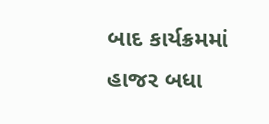બાદ કાર્યક્રમમાં હાજર બધા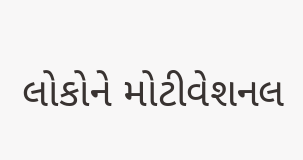લોકોને મોટીવેશનલ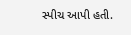સ્પીચ આપી હતી.